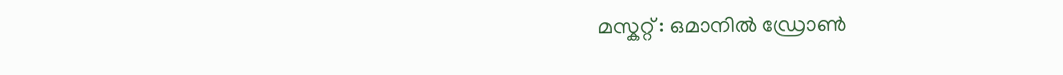മസ്കറ്റ് : ഒമാനിൽ ഡ്രോൺ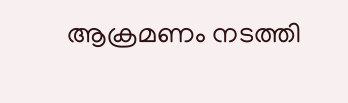ആക്രമണം നടത്തി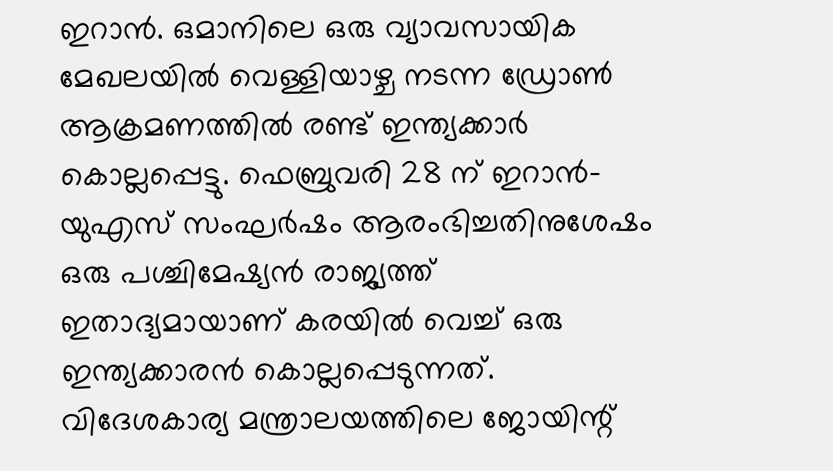ഇറാൻ. ഒമാനിലെ ഒരു വ്യാവസായിക മേഖലയിൽ വെള്ളിയാഴ്ച നടന്ന ഡ്രോൺ ആക്രമണത്തിൽ രണ്ട് ഇന്ത്യക്കാർ കൊല്ലപ്പെട്ടു. ഫെബ്രുവരി 28 ന് ഇറാൻ-യുഎസ് സംഘർഷം ആരംഭിച്ചതിനുശേഷം ഒരു പശ്ചിമേഷ്യൻ രാജ്യത്ത് ഇതാദ്യമായാണ് കരയിൽ വെച്ച് ഒരു ഇന്ത്യക്കാരൻ കൊല്ലപ്പെടുന്നത്. വിദേശകാര്യ മന്ത്രാലയത്തിലെ ജോയിന്റ്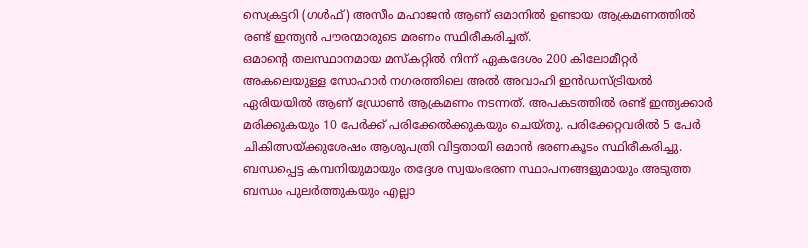സെക്രട്ടറി (ഗൾഫ്) അസീം മഹാജൻ ആണ് ഒമാനിൽ ഉണ്ടായ ആക്രമണത്തിൽ രണ്ട് ഇന്ത്യൻ പൗരന്മാരുടെ മരണം സ്ഥിരീകരിച്ചത്.
ഒമാന്റെ തലസ്ഥാനമായ മസ്കറ്റിൽ നിന്ന് ഏകദേശം 200 കിലോമീറ്റർ അകലെയുള്ള സോഹാർ നഗരത്തിലെ അൽ അവാഹി ഇൻഡസ്ട്രിയൽ ഏരിയയിൽ ആണ് ഡ്രോൺ ആക്രമണം നടന്നത്. അപകടത്തിൽ രണ്ട് ഇന്ത്യക്കാർ മരിക്കുകയും 10 പേർക്ക് പരിക്കേൽക്കുകയും ചെയ്തു. പരിക്കേറ്റവരിൽ 5 പേർ ചികിത്സയ്ക്കുശേഷം ആശുപത്രി വിട്ടതായി ഒമാൻ ഭരണകൂടം സ്ഥിരീകരിച്ചു.
ബന്ധപ്പെട്ട കമ്പനിയുമായും തദ്ദേശ സ്വയംഭരണ സ്ഥാപനങ്ങളുമായും അടുത്ത ബന്ധം പുലർത്തുകയും എല്ലാ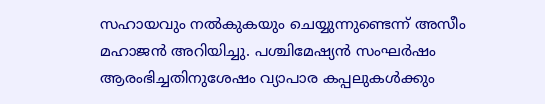സഹായവും നൽകുകയും ചെയ്യുന്നുണ്ടെന്ന് അസീം മഹാജൻ അറിയിച്ചു. പശ്ചിമേഷ്യൻ സംഘർഷം ആരംഭിച്ചതിനുശേഷം വ്യാപാര കപ്പലുകൾക്കും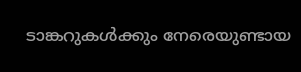ടാങ്കറുകൾക്കും നേരെയുണ്ടായ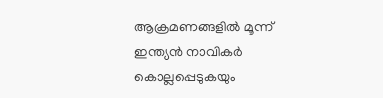ആക്രമണങ്ങളിൽ മൂന്ന് ഇന്ത്യൻ നാവികർ കൊല്ലപ്പെടുകയും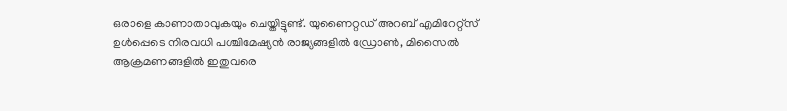ഒരാളെ കാണാതാവുകയും ചെയ്തിട്ടുണ്ട്. യുണൈറ്റഡ് അറബ് എമിറേറ്റ്സ് ഉൾപ്പെടെ നിരവധി പശ്ചിമേഷ്യൻ രാജ്യങ്ങളിൽ ഡ്രോൺ, മിസൈൽ ആക്രമണങ്ങളിൽ ഇതുവരെ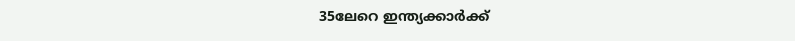35ലേറെ ഇന്ത്യക്കാർക്ക്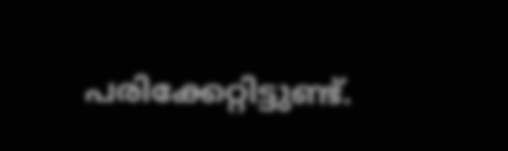പരിക്കേറ്റിട്ടുണ്ട്.